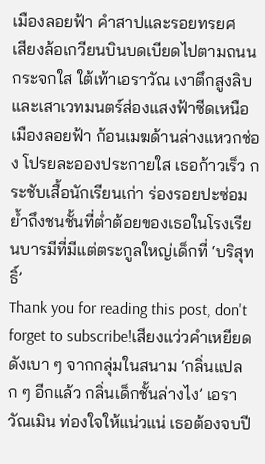เมืองลอยฟ้า คำสาปและรอยทรยศ
เสียงล้อเกวียนบินบดเบียดไปตามถนนกระจกใส ใต้เท้าเอราวัณ เงาตึกสูงลิบและเสาเวทมนตร์ส่องแสงฟ้าซีดเหนือเมืองลอยฟ้า ก้อนเมฆด้านล่างแหวกช่อง โปรยละอองประกายใส เธอก้าวเร็ว กระชับเสื้อนักเรียนเก่า ร่องรอยปะซ่อมย้ำถึงชนชั้นที่ต่ำต้อยของเธอในโรงเรียนบารมีที่มีแต่ตระกูลใหญ่เด็กที่ ‘บริสุทธิ์’
Thank you for reading this post, don't forget to subscribe!เสียงแว่วคำเหยียดดังเบา ๆ จากกลุ่มในสนาม ‘กลิ่นแปลก ๆ อีกแล้ว กลิ่นเด็กชั้นล่างไง’ เอราวัณเมิน ท่องใจให้แน่วแน่ เธอต้องจบปี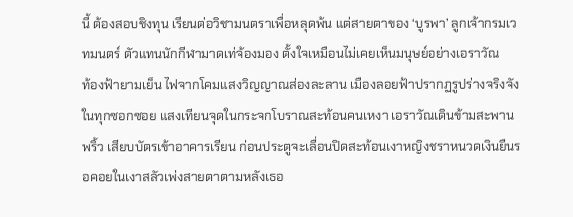นี้ ต้องสอบชิงทุน เรียนต่อวิชามนตราเพื่อหลุดพ้น แต่สายตาของ ‘บูรพา’ ลูกเจ้ากรมเวทมนตร์ ตัวแทนนักกีฬามาดเท่จ้องมอง ตั้งใจเหมือนไม่เคยเห็นมนุษย์อย่างเอราวัณ
ท้องฟ้ายามเย็น ไฟจากโคมแสงวิญญาณส่องละลาน เมืองลอยฟ้าปรากฏรูปร่างจริงจังในทุกซอกซอย แสงเทียนจุดในกระจกโบราณสะท้อนคนเหงา เอราวัณเดินข้ามสะพานพริ้ว เสียบบัตรเข้าอาคารเรียน ก่อนประตูจะเลื่อนปิดสะท้อนเงาหญิงชราหนวดเงินยืนรอคอยในเงาสลัวเพ่งสายตาตามหลังเธอ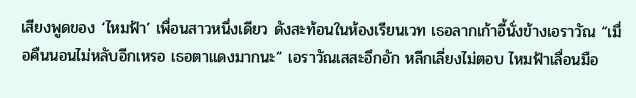เสียงพูดของ ‘ไหมฟ้า’ เพื่อนสาวหนึ่งเดียว ดังสะท้อนในห้องเรียนเวท เธอลากเก้าอี้นั่งข้างเอราวัณ “เมื่อคืนนอนไม่หลับอีกเหรอ เธอตาแดงมากนะ” เอราวัณเสสะอึกอัก หลีกเลี่ยงไม่ตอบ ไหมฟ้าเลื่อนมือ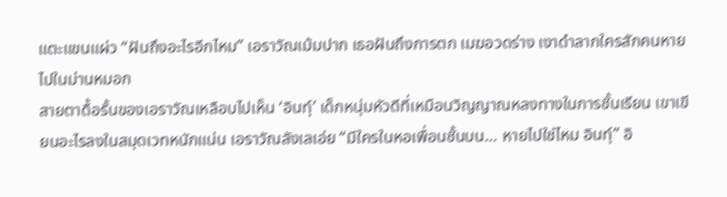แตะแขนแผ่ว “ฝันถึงอะไรอีกไหม” เอราวัณเม้มปาก เธอฝันถึงการตก เมฆอวดร่าง เงาดำลากใครสักคนหายไปในม่านหมอก
สายตาดื้อรั้นของเอราวัณเหลือบไปเห็น ‘อินทุ์’ เด็กหนุ่มหัวดีที่เหมือนวิญญาณหลงทางในการชั้นเรียน เขาเขียนอะไรลงในสมุดเวทหนักแน่น เอราวัณลังเลเอ่ย “มีใครในหอเพื่อนชั้นบน… หายไปใช่ไหม อินทุ์” อิ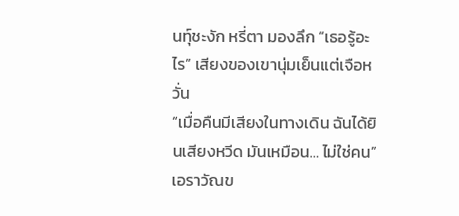นทุ์ชะงัก หรี่ตา มองลึก “เธอรู้อะไร” เสียงของเขานุ่มเย็นแต่เจือหวั่น
“เมื่อคืนมีเสียงในทางเดิน ฉันได้ยินเสียงหวีด มันเหมือน… ไม่ใช่คน” เอราวัณข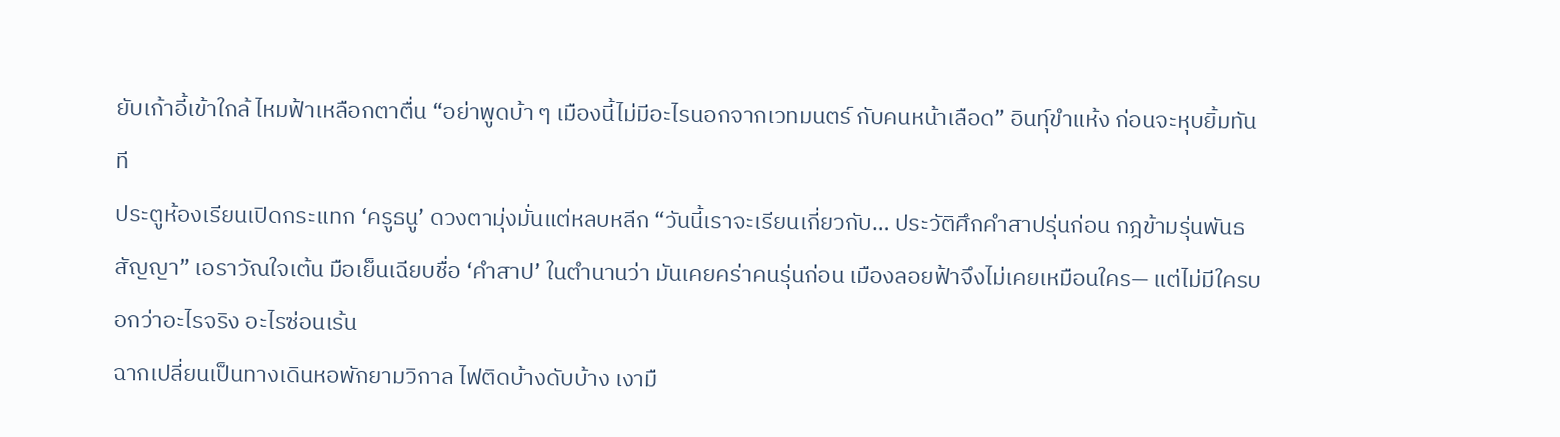ยับเก้าอี้เข้าใกล้ ไหมฟ้าเหลือกตาตื่น “อย่าพูดบ้า ๆ เมืองนี้ไม่มีอะไรนอกจากเวทมนตร์ กับคนหน้าเลือด” อินทุ์ขำแห้ง ก่อนจะหุบยิ้มทันที
ประตูห้องเรียนเปิดกระแทก ‘ครูธนู’ ดวงตามุ่งมั่นแต่หลบหลีก “วันนี้เราจะเรียนเกี่ยวกับ… ประวัติศึกคำสาปรุ่นก่อน กฎข้ามรุ่นพันธสัญญา” เอราวัณใจเต้น มือเย็นเฉียบชื่อ ‘คำสาป’ ในตำนานว่า มันเคยคร่าคนรุ่นก่อน เมืองลอยฟ้าจึงไม่เคยเหมือนใคร— แต่ไม่มีใครบอกว่าอะไรจริง อะไรซ่อนเร้น
ฉากเปลี่ยนเป็นทางเดินหอพักยามวิกาล ไฟติดบ้างดับบ้าง เงามื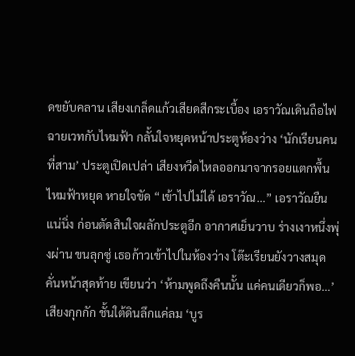ดขยับคลาน เสียงเกล็ดแก้วเสียดสีกระเบื้อง เอราวัณเดินถือไฟฉายเวทกับไหมฟ้า กลั้นใจหยุดหน้าประตูห้องว่าง ‘นักเรียนคนที่สาม’ ประตูเปิดเปล่า เสียงหวีดไหลออกมาจากรอยแตกพื้น
ไหมฟ้าหยุด หายใจขัด “เข้าไปไม่ได้ เอราวัณ…” เอราวัณยืนแน่นิ่ง ก่อนตัดสินใจผลักประตูอีก อากาศเย็นวาบ ร่างเงาหนึ่งพุ่งผ่าน ขนลุกซู่ เธอก้าวเข้าไปในห้องว่าง โต๊ะเรียนยังวางสมุดคั่นหน้าสุดท้าย เขียนว่า ‘ห้ามพูดถึงคืนนั้น แค่คนเดียวก็พอ…’
เสียงกุกกัก ชั้นใต้ดินลึกแค่ลม ‘บูร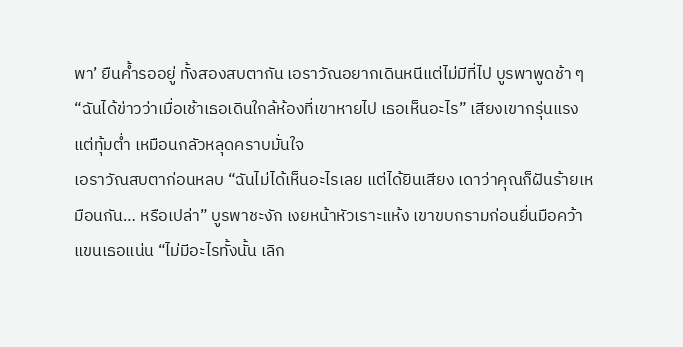พา’ ยืนค้ำรออยู่ ทั้งสองสบตากัน เอราวัณอยากเดินหนีแต่ไม่มีที่ไป บูรพาพูดช้า ๆ “ฉันได้ข่าวว่าเมื่อเช้าเธอเดินใกล้ห้องที่เขาหายไป เธอเห็นอะไร” เสียงเขากรุ่นแรงแต่ทุ้มต่ำ เหมือนกลัวหลุดคราบมั่นใจ
เอราวัณสบตาก่อนหลบ “ฉันไม่ได้เห็นอะไรเลย แต่ได้ยินเสียง เดาว่าคุณก็ฝันร้ายเหมือนกัน… หรือเปล่า” บูรพาชะงัก เงยหน้าหัวเราะแห้ง เขาขบกรามก่อนยื่นมือคว้าแขนเธอแน่น “ไม่มีอะไรทั้งนั้น เลิก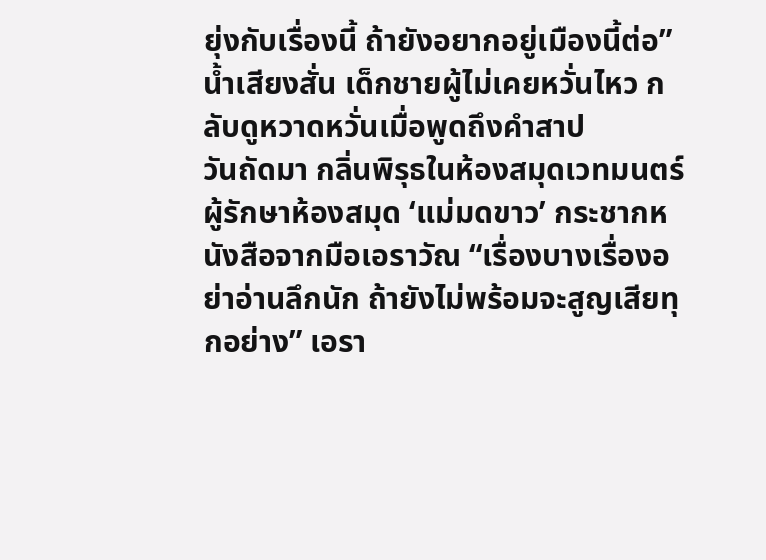ยุ่งกับเรื่องนี้ ถ้ายังอยากอยู่เมืองนี้ต่อ” น้ำเสียงสั่น เด็กชายผู้ไม่เคยหวั่นไหว กลับดูหวาดหวั่นเมื่อพูดถึงคำสาป
วันถัดมา กลิ่นพิรุธในห้องสมุดเวทมนตร์ ผู้รักษาห้องสมุด ‘แม่มดขาว’ กระชากหนังสือจากมือเอราวัณ “เรื่องบางเรื่องอย่าอ่านลึกนัก ถ้ายังไม่พร้อมจะสูญเสียทุกอย่าง” เอรา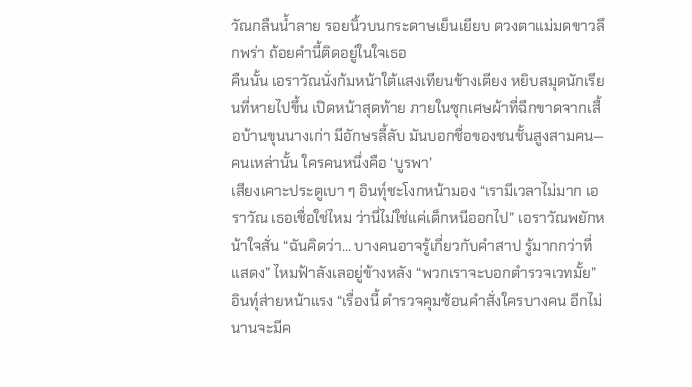วัณกลืนน้ำลาย รอยนิ้วบนกระดาษเย็นเยียบ ดวงตาแม่มดขาวลึกพร่า ถ้อยคำนี้ติดอยู่ในใจเธอ
คืนนั้น เอราวัณนั่งก้มหน้าใต้แสงเทียนข้างเตียง หยิบสมุดนักเรียนที่หายไปขึ้น เปิดหน้าสุดท้าย ภายในซุกเศษผ้าที่ฉีกขาดจากเสื้อบ้านขุนนางเก่า มีอักษรลี้ลับ มันบอกชื่อของชนชั้นสูงสามคน—คนเหล่านั้น ใครคนหนึ่งคือ ‘บูรพา’
เสียงเคาะประตูเบา ๆ อินทุ์ชะโงกหน้ามอง “เรามีเวลาไม่มาก เอราวัณ เธอเชื่อใช่ไหม ว่านี่ไม่ใช่แค่เด็กหนีออกไป” เอราวัณพยักหน้าใจสั่น “ฉันคิดว่า… บางคนอาจรู้เกี่ยวกับคำสาป รู้มากกว่าที่แสดง” ไหมฟ้าลังเลอยู่ข้างหลัง “พวกเราจะบอกตำรวจเวทมั้ย” อินทุ์ส่ายหน้าแรง “เรื่องนี้ ตำรวจคุมซ้อนคำสั่งใครบางคน อีกไม่นานจะมีค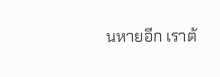นหายอีก เราต้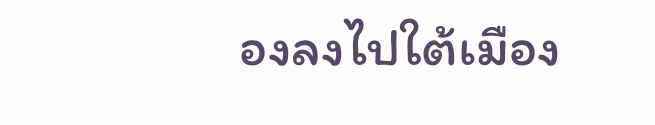องลงไปใต้เมือง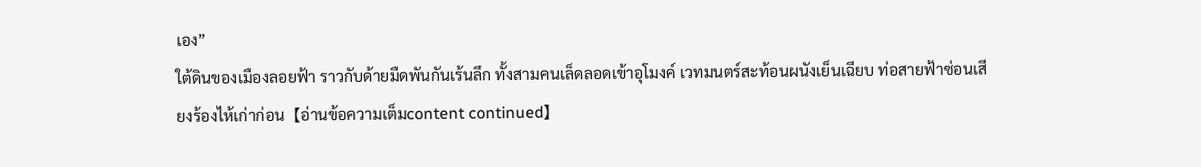เอง”
ใต้ดินของเมืองลอยฟ้า ราวกับด้ายมืดพันกันเร้นลึก ทั้งสามคนเล็ดลอดเข้าอุโมงค์ เวทมนตร์สะท้อนผนังเย็นเฉียบ ท่อสายฟ้าซ่อนเสียงร้องไห้เก่าก่อน【อ่านข้อความเต็มcontent continued】